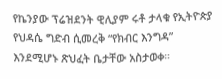የኬንያው ፕሬዝደንት ዊሊያም ሩቶ ታላቁ የኢትዮጵያ የህዳሴ ግድብ ሲመረቅ “የክብር እንግዳ” እንደሚሆኑ ጽህፈት ቤታቸው አስታወቀ።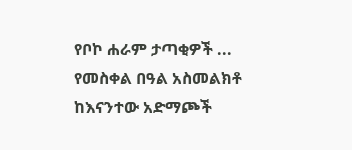የቦኮ ሐራም ታጣቂዎች ...
የመስቀል በዓል አስመልክቶ ከእናንተው አድማጮች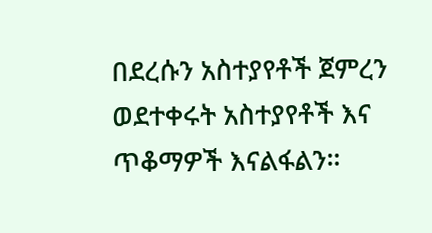በደረሱን አስተያየቶች ጀምረን ወደተቀሩት አስተያየቶች እና ጥቆማዎች እናልፋልን።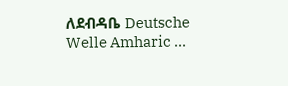ለደብዳቤ Deutsche Welle Amharic ...